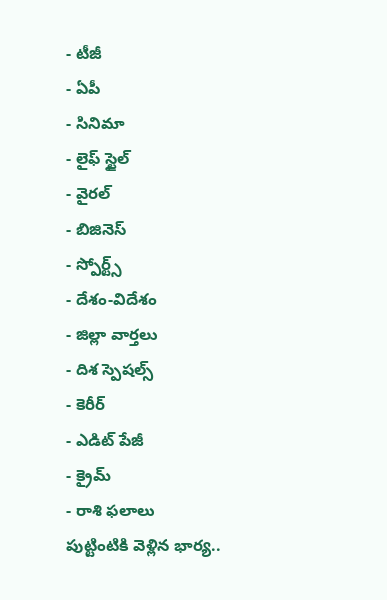- టీజీ
- ఏపీ
- సినిమా
- లైఫ్ స్టైల్
- వైరల్
- బిజినెస్
- స్పోర్ట్స్
- దేశం-విదేశం
- జిల్లా వార్తలు
- దిశ స్పెషల్స్
- కెరీర్
- ఎడిట్ పేజీ
- క్రైమ్
- రాశి ఫలాలు
పుట్టింటికి వెళ్లిన భార్య..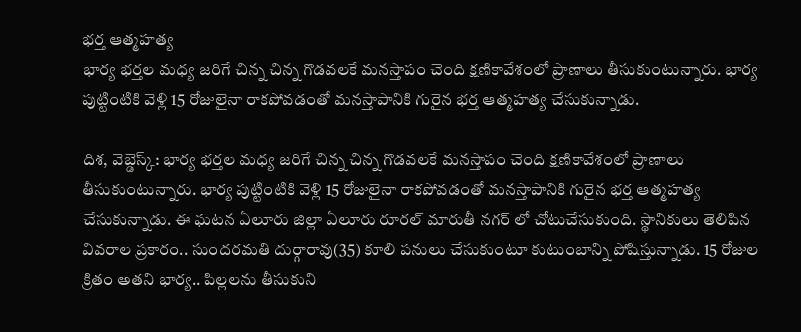భర్త ఆత్మహత్య
భార్య భర్తల మధ్య జరిగే చిన్న చిన్న గొడవలకే మనస్తాపం చెంది క్షణికావేశంలో ప్రాణాలు తీసుకుంటున్నారు. భార్య పుట్టింటికి వెళ్లి 15 రోజులైనా రాకపోవడంతో మనస్తాపానికి గురైన భర్త ఆత్మహత్య చేసుకున్నాడు.

దిశ, వెబ్డెస్క్: భార్య భర్తల మధ్య జరిగే చిన్న చిన్న గొడవలకే మనస్తాపం చెంది క్షణికావేశంలో ప్రాణాలు తీసుకుంటున్నారు. భార్య పుట్టింటికి వెళ్లి 15 రోజులైనా రాకపోవడంతో మనస్తాపానికి గురైన భర్త ఆత్మహత్య చేసుకున్నాడు. ఈ ఘటన ఏలూరు జిల్లా ఏలూరు రూరల్ మారుతీ నగర్ లో చోటుచేసుకుంది. స్థానికులు తెలిపిన వివరాల ప్రకారం.. సుందరమతి దుర్గారావు(35) కూలి పనులు చేసుకుంటూ కుటుంబాన్ని పోషిస్తున్నాడు. 15 రోజుల క్రితం అతని భార్య.. పిల్లలను తీసుకుని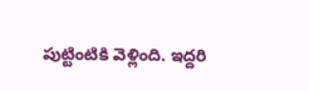పుట్టింటికి వెళ్లింది. ఇద్దరి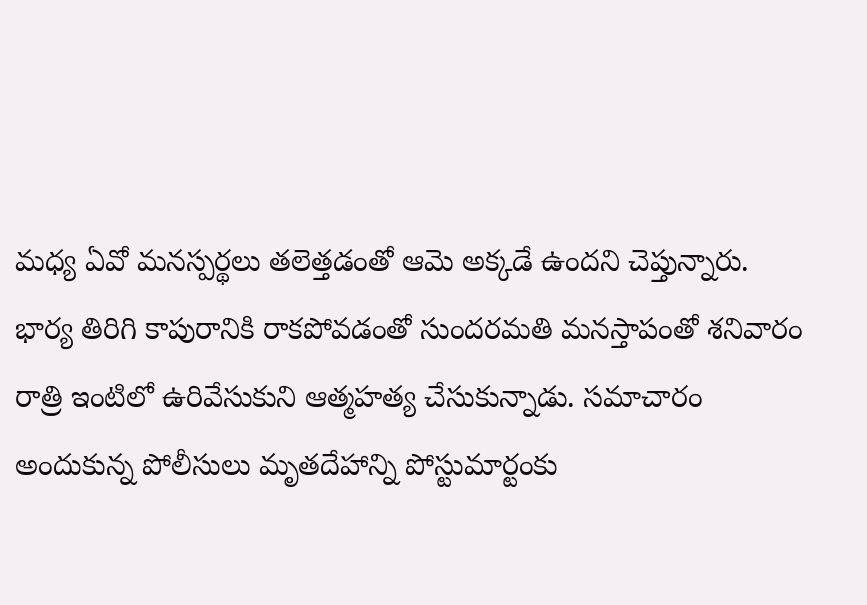మధ్య ఏవో మనస్పర్థలు తలెత్తడంతో ఆమె అక్కడే ఉందని చెప్తున్నారు. భార్య తిరిగి కాపురానికి రాకపోవడంతో సుందరమతి మనస్తాపంతో శనివారం రాత్రి ఇంటిలో ఉరివేసుకుని ఆత్మహత్య చేసుకున్నాడు. సమాచారం అందుకున్న పోలీసులు మృతదేహాన్ని పోస్టుమార్టంకు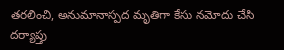తరలించి, అనుమానాస్పద మృతిగా కేసు నమోదు చేసి దర్యాప్తు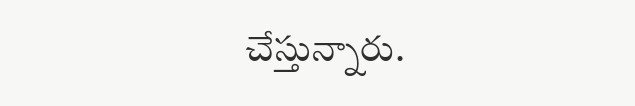చేస్తున్నారు.